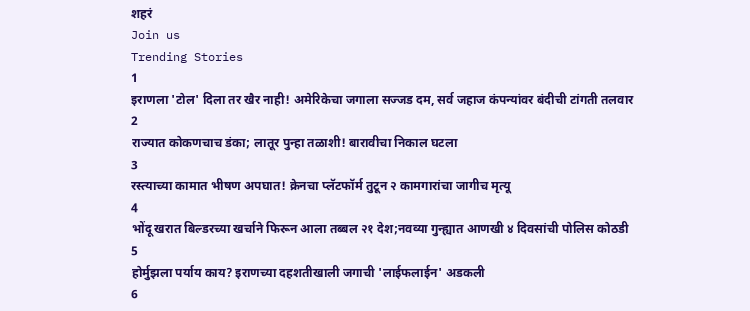शहरं
Join us
Trending Stories
1
इराणला 'टोल' दिला तर खैर नाही! अमेरिकेचा जगाला सज्जड दम, सर्व जहाज कंपन्यांवर बंदीची टांगती तलवार
2
राज्यात कोकणचाच डंका; लातूर पुन्हा तळाशी! बारावीचा निकाल घटला
3
रस्त्याच्या कामात भीषण अपघात! क्रेनचा प्लॅटफॉर्म तुटून २ कामगारांचा जागीच मृत्यू
4
भोंदू खरात बिल्डरच्या खर्चाने फिरून आला तब्बल २१ देश;नवव्या गुन्ह्यात आणखी ४ दिवसांची पोलिस कोठडी
5
होर्मुझला पर्याय काय? इराणच्या दहशतीखाली जगाची 'लाईफलाईन' अडकली
6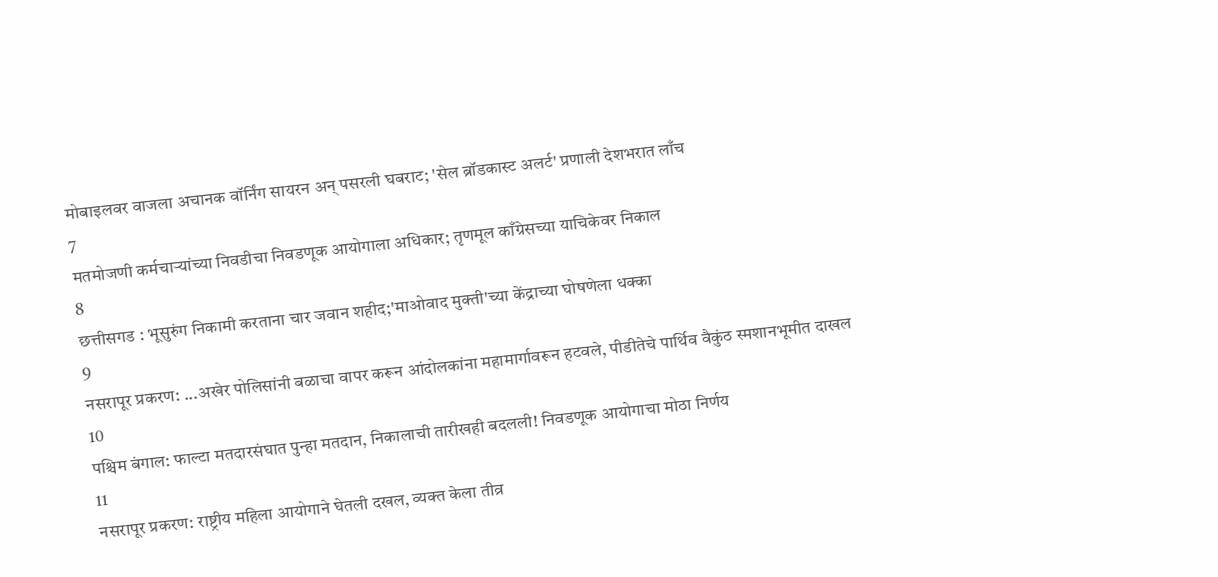मोबाइलवर वाजला अचानक वॉर्निंग सायरन अन् पसरली घबराट; 'सेल ब्रॉडकास्ट अलर्ट' प्रणाली देशभरात लाँच
7
मतमोजणी कर्मचाऱ्यांच्या निवडीचा निवडणूक आयोगाला अधिकार; तृणमूल काँग्रेसच्या याचिकेवर निकाल
8
छत्तीसगड : भूसुरुंग निकामी करताना चार जवान शहीद;'माओवाद मुक्ती'च्या केंद्राच्या घोषणेला धक्का
9
नसरापूर प्रकरण: ...अखेर पोलिसांनी बळाचा वापर करून आंदोलकांना महामार्गावरून हटवले, पीडीतेचे पार्थिव वैकुंठ स्मशानभूमीत दाखल
10
पश्चिम बंगाल: फाल्टा मतदारसंघात पुन्हा मतदान, निकालाची तारीखही बदलली! निवडणूक आयोगाचा मोठा निर्णय
11
नसरापूर प्रकरण: राष्ट्रीय महिला आयोगाने घेतली दखल, व्यक्त केला तीव्र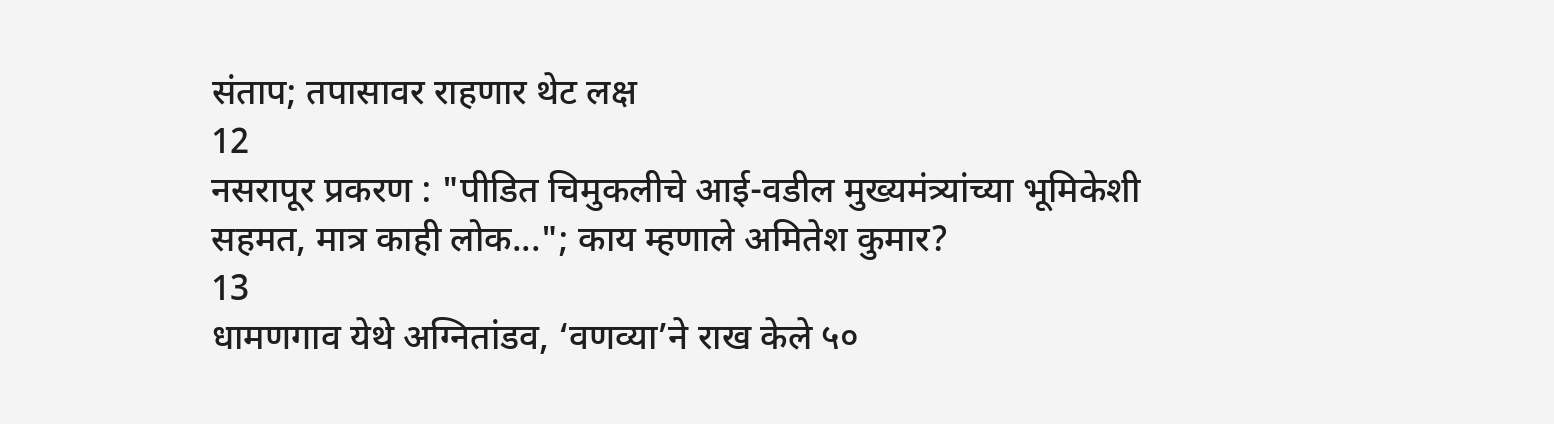संताप; तपासावर राहणार थेट लक्ष
12
नसरापूर प्रकरण : "पीडित चिमुकलीचे आई-वडील मुख्यमंत्र्यांच्या भूमिकेशी सहमत, मात्र काही लोक..."; काय म्हणाले अमितेश कुमार?
13
धामणगाव येथे अग्नितांडव, ‘वणव्या’ने राख केले ५०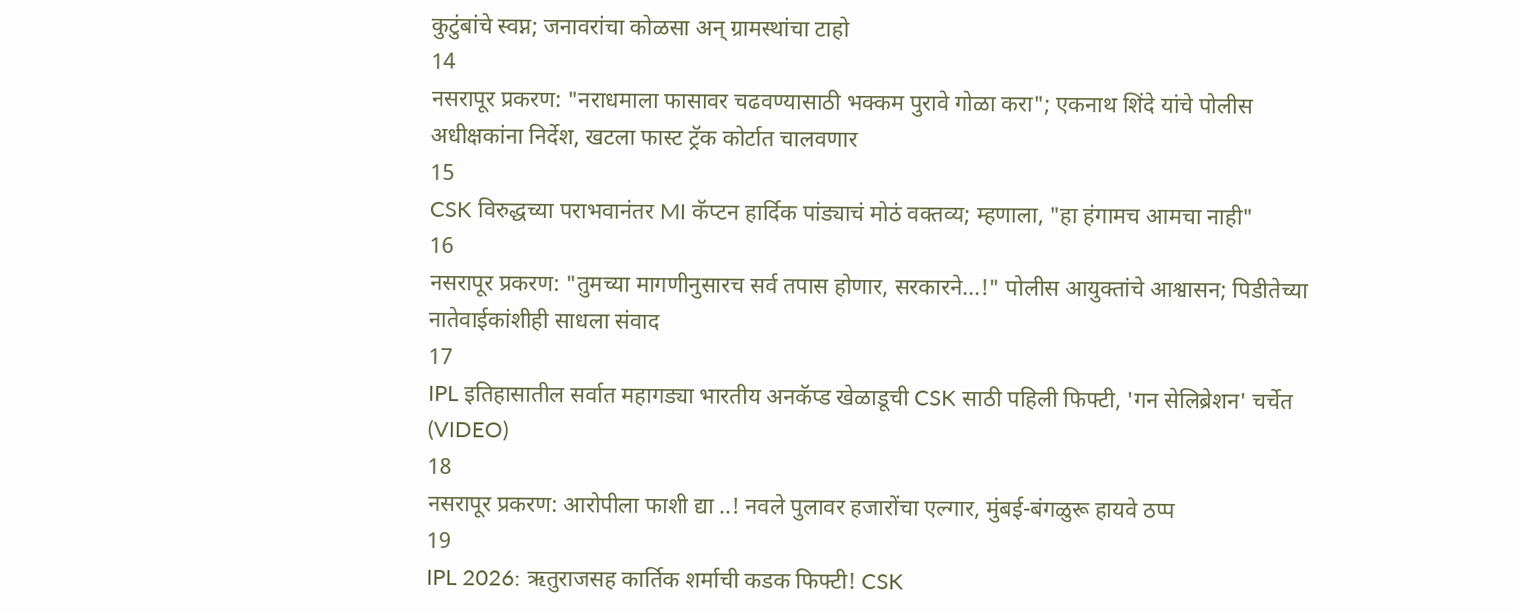कुटुंबांचे स्वप्न; जनावरांचा कोळसा अन् ग्रामस्थांचा टाहो
14
नसरापूर प्रकरण: "नराधमाला फासावर चढवण्यासाठी भक्कम पुरावे गोळा करा"; एकनाथ शिंदे यांचे पोलीस अधीक्षकांना निर्देश, खटला फास्ट ट्रॅक कोर्टात चालवणार
15
CSK विरुद्धच्या पराभवानंतर MI कॅप्टन हार्दिक पांड्याचं मोठं वक्तव्य; म्हणाला, "हा हंगामच आमचा नाही"
16
नसरापूर प्रकरण: "तुमच्या मागणीनुसारच सर्व तपास होणार, सरकारने...!" पोलीस आयुक्तांचे आश्वासन; पिडीतेच्या नातेवाईकांशीही साधला संवाद
17
IPL इतिहासातील सर्वात महागड्या भारतीय अनकॅप्ड खेळाडूची CSK साठी पहिली फिफ्टी, 'गन सेलिब्रेशन' चर्चेत (VIDEO)
18
नसरापूर प्रकरण: आरोपीला फाशी द्या ..! नवले पुलावर हजारोंचा एल्गार, मुंबई-बंगळुरू हायवे ठप्प
19
IPL 2026: ऋतुराजसह कार्तिक शर्माची कडक फिफ्टी! CSK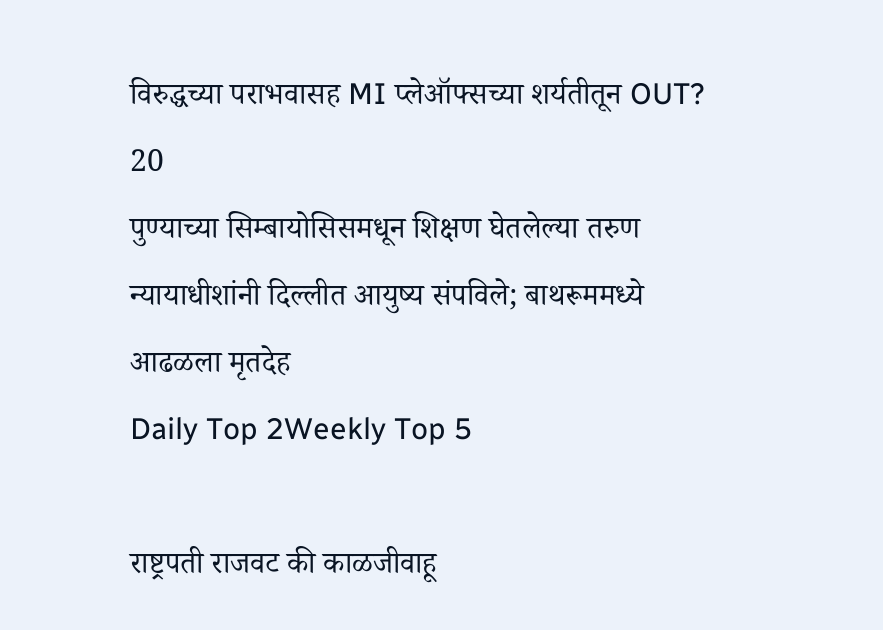विरुद्धच्या पराभवासह MI प्लेऑफ्सच्या शर्यतीतून OUT?
20
पुण्याच्या सिम्बायोसिसमधून शिक्षण घेतलेल्या तरुण न्यायाधीशांनी दिल्लीत आयुष्य संपविले; बाथरूममध्ये आढळला मृतदेह
Daily Top 2Weekly Top 5

राष्ट्रपती राजवट की काळजीवाहू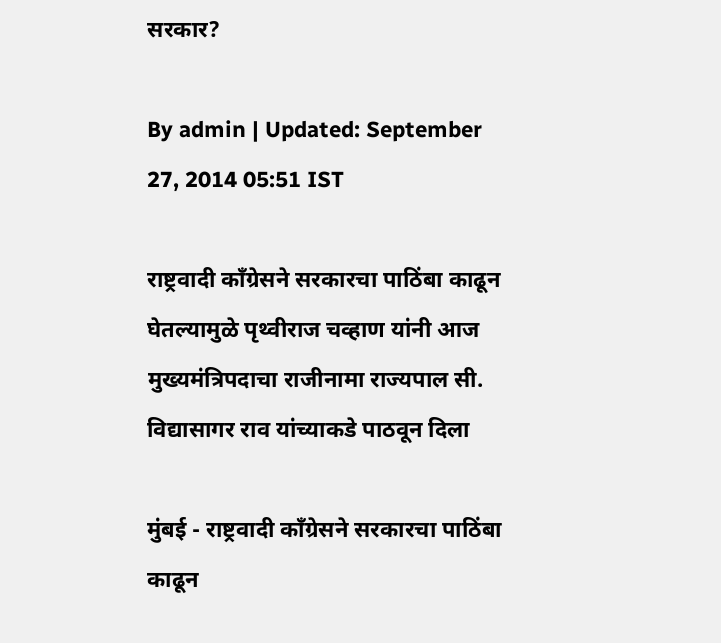सरकार?

By admin | Updated: September 27, 2014 05:51 IST

राष्ट्रवादी काँग्रेसने सरकारचा पाठिंबा काढून घेतल्यामुळे पृथ्वीराज चव्हाण यांनी आज मुख्यमंत्रिपदाचा राजीनामा राज्यपाल सी. विद्यासागर राव यांच्याकडे पाठवून दिला

मुंबई - राष्ट्रवादी काँग्रेसने सरकारचा पाठिंबा काढून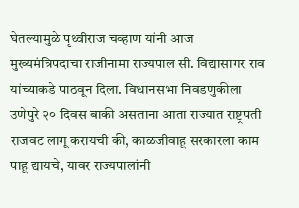घेतल्यामुळे पृथ्वीराज चव्हाण यांनी आज मुख्यमंत्रिपदाचा राजीनामा राज्यपाल सी. विद्यासागर राव यांच्याकडे पाठवून दिला. विधानसभा निवडणुकीला उणेपुरे २० दिवस बाकी असताना आता राज्यात राष्ट्रपती राजवट लागू करायची की, काळजीवाहू सरकारला काम पाहू द्यायचे, यावर राज्यपालांनी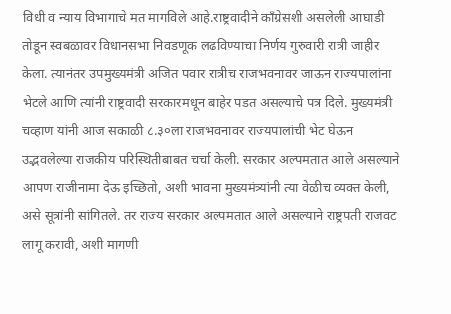विधी व न्याय विभागाचे मत मागविले आहे.राष्ट्रवादीने काँग्रेसशी असलेली आघाडी तोडून स्वबळावर विधानसभा निवडणूक लढविण्याचा निर्णय गुरुवारी रात्री जाहीर केला. त्यानंतर उपमुख्यमंत्री अजित पवार रात्रीच राजभवनावर जाऊन राज्यपालांना भेटले आणि त्यांनी राष्ट्रवादी सरकारमधून बाहेर पडत असल्याचे पत्र दिले. मुख्यमंत्री चव्हाण यांनी आज सकाळी ८.३०ला राजभवनावर राज्यपालांची भेट घेऊन उद्भवलेल्या राजकीय परिस्थितीबाबत चर्चा केली. सरकार अल्पमतात आले असल्याने आपण राजीनामा देऊ इच्छितो, अशी भावना मुख्यमंत्र्यांनी त्या वेळीच व्यक्त केली, असे सूत्रांनी सांगितले. तर राज्य सरकार अल्पमतात आले असल्याने राष्ट्रपती राजवट लागू करावी, अशी मागणी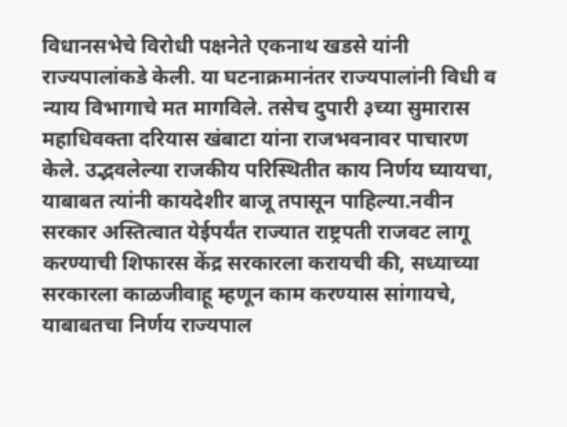विधानसभेचे विरोधी पक्षनेते एकनाथ खडसे यांनी राज्यपालांकडे केली. या घटनाक्रमानंतर राज्यपालांनी विधी व न्याय विभागाचे मत मागविले. तसेच दुपारी ३च्या सुमारास महाधिवक्ता दरियास खंबाटा यांना राजभवनावर पाचारण केले. उद्भवलेल्या राजकीय परिस्थितीत काय निर्णय घ्यायचा, याबाबत त्यांनी कायदेशीर बाजू तपासून पाहिल्या.नवीन सरकार अस्तित्वात येईपर्यंत राज्यात राष्ट्रपती राजवट लागू करण्याची शिफारस केंद्र सरकारला करायची की, सध्याच्या सरकारला काळजीवाहू म्हणून काम करण्यास सांगायचे, याबाबतचा निर्णय राज्यपाल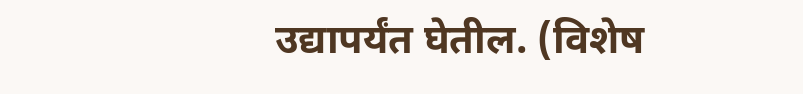उद्यापर्यंत घेतील. (विशेष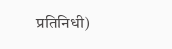प्रतिनिधी)